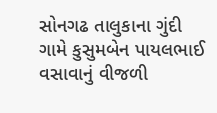સોનગઢ તાલુકાના ગુંદી ગામે કુસુમબેન પાયલભાઈ વસાવાનું વીજળી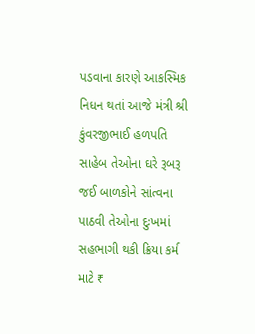પડવાના કારણે આકસ્મિક નિધન થતાં આજે મંત્રી શ્રી કુંવરજીભાઈ હળપતિ સાહેબ તેઓના ઘરે રૂબરૂ જઈ બાળકોને સાંત્વના પાઠવી તેઓના દુઃખમાં સહભાગી થકી ક્રિયા કર્મ માટે ₹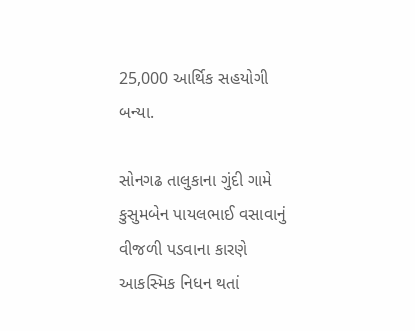25,000 આર્થિક સહયોગી બન્યા.

સોનગઢ તાલુકાના ગુંદી ગામે કુસુમબેન પાયલભાઈ વસાવાનું વીજળી પડવાના કારણે આકસ્મિક નિધન થતાં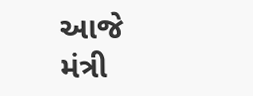આજે મંત્રી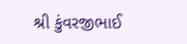શ્રી કુંવરજીભાઈ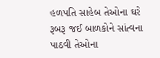હળપતિ સાહેબ તેઓના ઘરે રૂબરૂ જઈ બાળકોને સાંત્વના પાઠવી તેઓના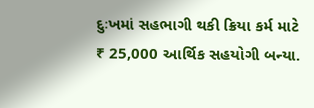દુઃખમાં સહભાગી થકી ક્રિયા કર્મ માટે ₹ 25,000 આર્થિક સહયોગી બન્યા.